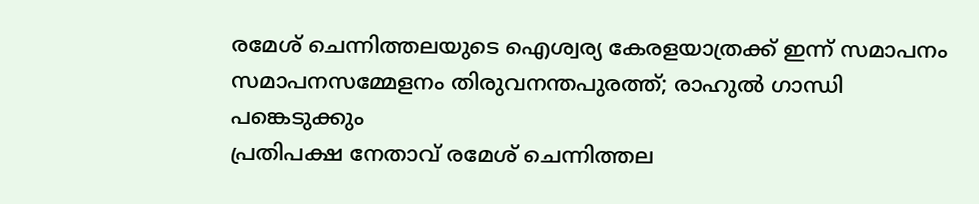രമേശ് ചെന്നിത്തലയുടെ ഐശ്വര്യ കേരളയാത്രക്ക് ഇന്ന് സമാപനം
സമാപനസമ്മേളനം തിരുവനന്തപുരത്ത്; രാഹുൽ ഗാന്ധി പങ്കെടുക്കും
പ്രതിപക്ഷ നേതാവ് രമേശ് ചെന്നിത്തല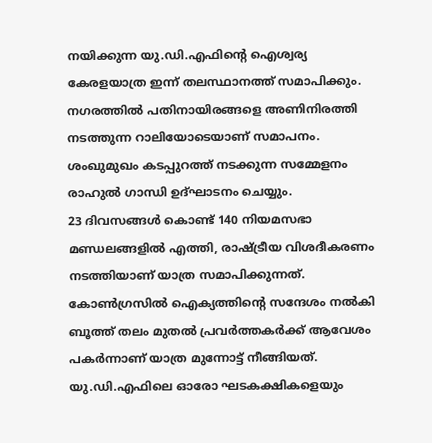നയിക്കുന്ന യു.ഡി.എഫിന്റെ ഐശ്വര്യ കേരളയാത്ര ഇന്ന് തലസ്ഥാനത്ത് സമാപിക്കും. നഗരത്തിൽ പതിനായിരങ്ങളെ അണിനിരത്തി നടത്തുന്ന റാലിയോടെയാണ് സമാപനം. ശംഖുമുഖം കടപ്പുറത്ത് നടക്കുന്ന സമ്മേളനം രാഹുൽ ഗാന്ധി ഉദ്ഘാടനം ചെയ്യും.
23 ദിവസങ്ങൾ കൊണ്ട് 140 നിയമസഭാ മണ്ഡലങ്ങളിൽ എത്തി, രാഷ്ട്രീയ വിശദീകരണം നടത്തിയാണ് യാത്ര സമാപിക്കുന്നത്. കോൺഗ്രസിൽ ഐക്യത്തിന്റെ സന്ദേശം നൽകി ബൂത്ത് തലം മുതൽ പ്രവർത്തകർക്ക് ആവേശം പകർന്നാണ് യാത്ര മുന്നോട്ട് നീങ്ങിയത്. യു.ഡി.എഫിലെ ഓരോ ഘടകക്ഷികളെയും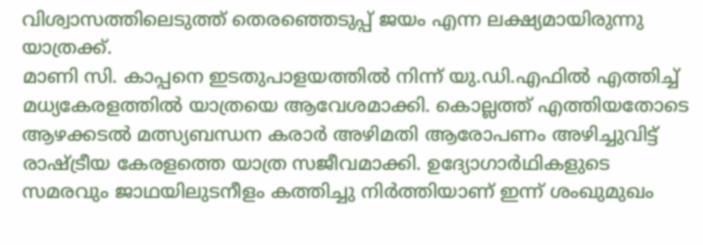വിശ്വാസത്തിലെടുത്ത് തെരഞ്ഞെടുപ്പ് ജയം എന്ന ലക്ഷ്യമായിരുന്നു യാത്രക്ക്.
മാണി സി. കാപ്പനെ ഇടതുപാളയത്തിൽ നിന്ന് യു.ഡി.എഫിൽ എത്തിച്ച് മധ്യകേരളത്തിൽ യാത്രയെ ആവേശമാക്കി. കൊല്ലത്ത് എത്തിയതോടെ ആഴക്കടൽ മത്സ്യബന്ധന കരാർ അഴിമതി ആരോപണം അഴിച്ചുവിട്ട് രാഷ്ട്രീയ കേരളത്തെ യാത്ര സജീവമാക്കി. ഉദ്യോഗാർഥികളുടെ സമരവും ജാഥയിലുടനീളം കത്തിച്ചു നിർത്തിയാണ് ഇന്ന് ശംഖുമുഖം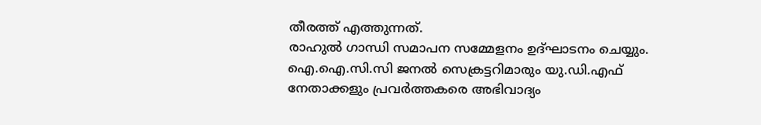തീരത്ത് എത്തുന്നത്.
രാഹുൽ ഗാന്ധി സമാപന സമ്മേളനം ഉദ്ഘാടനം ചെയ്യും. ഐ.ഐ.സി.സി ജനൽ സെക്രട്ടറിമാരും യു.ഡി.എഫ് നേതാക്കളും പ്രവർത്തകരെ അഭിവാദ്യം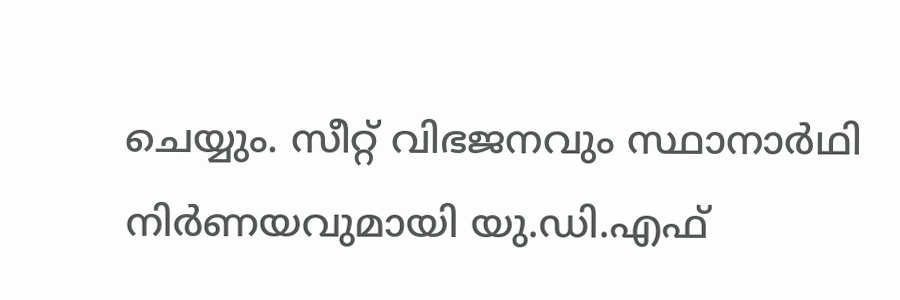ചെയ്യും. സീറ്റ് വിഭജനവും സ്ഥാനാർഥി നിർണയവുമായി യു.ഡി.എഫ്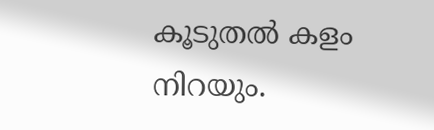കൂടുതൽ കളം നിറയും.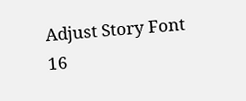Adjust Story Font
16